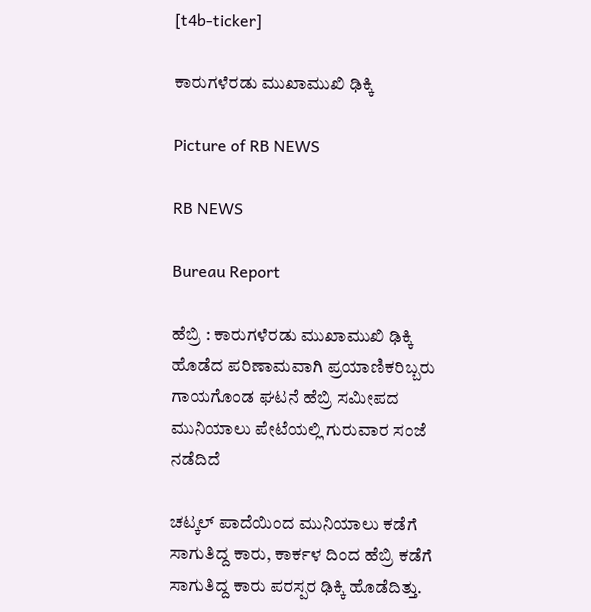[t4b-ticker]

ಕಾರುಗಳೆರಡು ಮುಖಾಮುಖಿ ಢಿಕ್ಕಿ

Picture of RB NEWS

RB NEWS

Bureau Report

ಹೆಬ್ರಿ : ಕಾರುಗಳೆರಡು ಮುಖಾಮುಖಿ ಢಿಕ್ಕಿ ಹೊಡೆದ ಪರಿಣಾಮವಾಗಿ ಪ್ರಯಾಣಿಕರಿಬ್ಬರು ಗಾಯಗೊಂಡ ಘಟನೆ ಹೆಬ್ರಿ ಸಮೀಪದ ಮುನಿಯಾಲು ಪೇಟೆಯಲ್ಲಿ ಗುರುವಾರ ಸಂಜೆ ನಡೆದಿದೆ

ಚಟ್ಕಲ್ ಪಾದೆಯಿಂದ ಮುನಿಯಾಲು ಕಡೆಗೆ ಸಾಗುತಿದ್ದ ಕಾರು, ಕಾರ್ಕಳ ದಿಂದ ಹೆಬ್ರಿ ಕಡೆಗೆ ಸಾಗುತಿದ್ದ ಕಾರು ಪರಸ್ಪರ ಢಿಕ್ಕಿ ಹೊಡೆದಿತ್ತು.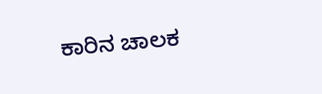ಕಾರಿನ ಚಾಲಕ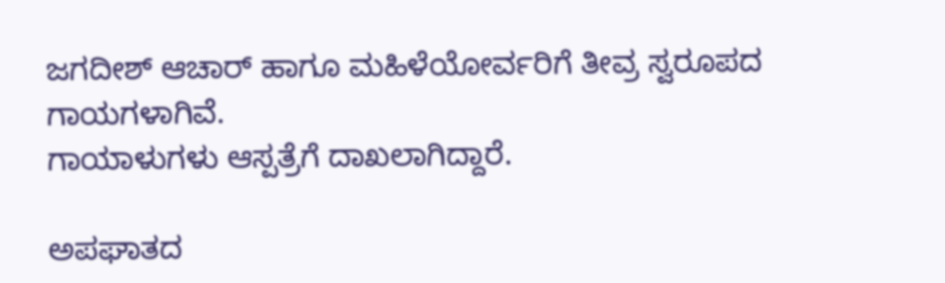ಜಗದೀಶ್ ಆಚಾರ್ ಹಾಗೂ ಮಹಿಳೆಯೋರ್ವರಿಗೆ ತೀವ್ರ ಸ್ವರೂಪದ ಗಾಯಗಳಾಗಿವೆ.
ಗಾಯಾಳುಗಳು ಆಸ್ಪತ್ರೆಗೆ ದಾಖಲಾಗಿದ್ದಾರೆ.

ಅಪಘಾತದ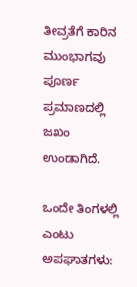ತೀವ್ರತೆಗೆ ಕಾರಿನ ಮುಂಭಾಗವು ಪೂರ್ಣ ಪ್ರಮಾಣದಲ್ಲಿ ಜಖಂ ಉಂಡಾಗಿದೆ.

ಒಂದೇ ತಿಂಗಳಲ್ಲಿ ಎಂಟು ಅಪಘಾತಗಳು: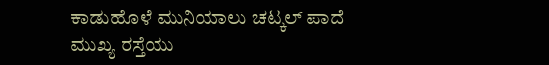ಕಾಡುಹೊಳೆ ಮುನಿಯಾಲು ಚಟ್ಕಲ್ ಪಾದೆ ಮುಖ್ಯ ರಸ್ತೆಯು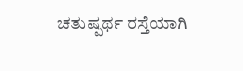ಚತುಷ್ಪರ್ಥ ರಸ್ತೆಯಾಗಿ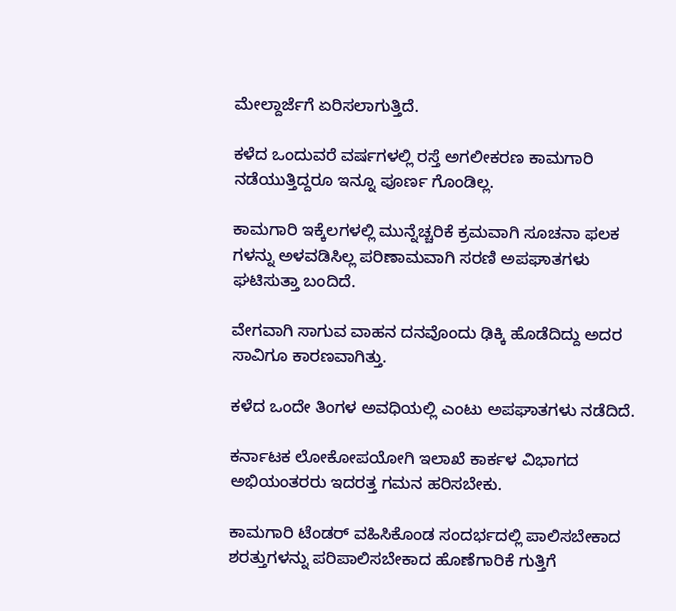ಮೇಲ್ದಾರ್ಜೆಗೆ ಏರಿಸಲಾಗುತ್ತಿದೆ.

ಕಳೆದ ಒಂದುವರೆ ವರ್ಷಗಳಲ್ಲಿ ರಸ್ತೆ ಅಗಲೀಕರಣ ಕಾಮಗಾರಿ ನಡೆಯುತ್ತಿದ್ದರೂ ಇನ್ನೂ ಪೂರ್ಣ ಗೊಂಡಿಲ್ಲ.

ಕಾಮಗಾರಿ ಇಕ್ಕೆಲಗಳಲ್ಲಿ ಮುನ್ನೆಚ್ಚರಿಕೆ ಕ್ರಮವಾಗಿ ಸೂಚನಾ ಫಲಕ ಗಳನ್ನು ಅಳವಡಿಸಿಲ್ಲ ಪರಿಣಾಮವಾಗಿ ಸರಣಿ ಅಪಘಾತಗಳು ಘಟಿಸುತ್ತಾ ಬಂದಿದೆ.

ವೇಗವಾಗಿ ಸಾಗುವ ವಾಹನ ದನವೊಂದು ಢಿಕ್ಕಿ ಹೊಡೆದಿದ್ದು ಅದರ ಸಾವಿಗೂ ಕಾರಣವಾಗಿತ್ತು.

ಕಳೆದ ಒಂದೇ ತಿಂಗಳ ಅವಧಿಯಲ್ಲಿ ಎಂಟು ಅಪಘಾತಗಳು ನಡೆದಿದೆ.

ಕರ್ನಾಟಕ ಲೋಕೋಪಯೋಗಿ ಇಲಾಖೆ ಕಾರ್ಕಳ ವಿಭಾಗದ ಅಭಿಯಂತರರು ಇದರತ್ತ ಗಮನ ಹರಿಸಬೇಕು.

ಕಾಮಗಾರಿ ಟೆಂಡರ್ ವಹಿಸಿಕೊಂಡ ಸಂದರ್ಭದಲ್ಲಿ ಪಾಲಿಸಬೇಕಾದ ಶರತ್ತುಗಳನ್ನು ಪರಿಪಾಲಿಸಬೇಕಾದ ಹೊಣೆಗಾರಿಕೆ ಗುತ್ತಿಗೆ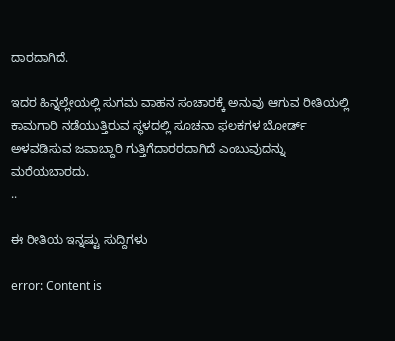ದಾರದಾಗಿದೆ.

ಇದರ ಹಿನ್ನಲ್ಲೇಯಲ್ಲಿ ಸುಗಮ ವಾಹನ ಸಂಚಾರಕ್ಕೆ ಅನುವು ಆಗುವ ರೀತಿಯಲ್ಲಿ ಕಾಮಗಾರಿ ನಡೆಯುತ್ತಿರುವ ಸ್ಥಳದಲ್ಲಿ ಸೂಚನಾ ಫಲಕಗಳ ಬೋರ್ಡ್ ಅಳವಡಿಸುವ ಜವಾಬ್ದಾರಿ ಗುತ್ತಿಗೆದಾರರದಾಗಿದೆ ಎಂಬುವುದನ್ನು ಮರೆಯಬಾರದು.
..

ಈ ರೀತಿಯ ಇನ್ನಷ್ಟು ಸುದ್ದಿಗಳು

error: Content is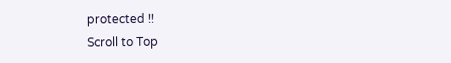protected !!
Scroll to Top